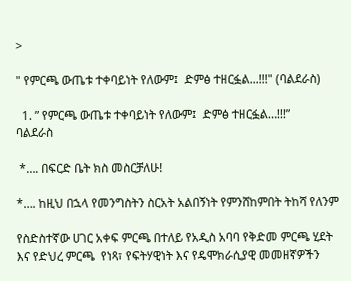>

" የምርጫ ውጤቱ ተቀባይነት የለውም፤  ድምፅ ተዘርፏል...!!!" (ባልደራስ)

  1. ” የምርጫ ውጤቱ ተቀባይነት የለውም፤  ድምፅ ተዘርፏል…!!!”
ባልደራስ

 *…. በፍርድ ቤት ክስ መስርቻለሁ!

*…. ከዚህ በኋላ የመንግስትን ስርአት አልበኝነት የምንሸከምበት ትከሻ የለንም

የስድስተኛው ሀገር አቀፍ ምርጫ በተለይ የአዲስ አባባ የቅድመ ምርጫ ሂደት እና የድህረ ምርጫ  የነጻ፣ የፍትሃዊነት እና የዴሞክራሲያዊ መመዘኛዎችን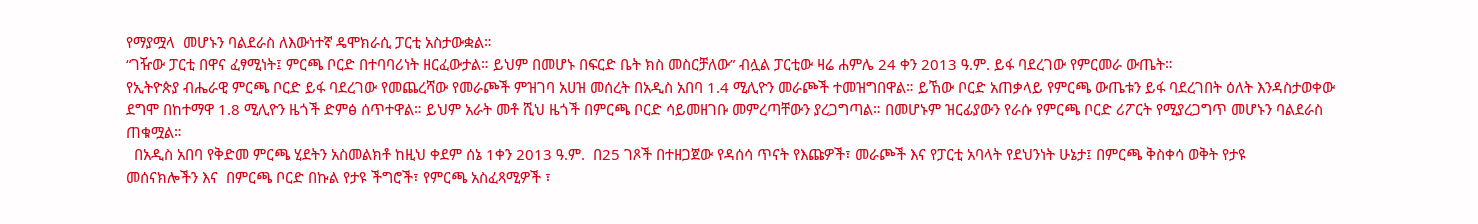የማያሟላ  መሆኑን ባልደራስ ለእውነተኛ ዴሞክራሲ ፓርቲ አስታውቋል።
“ገዥው ፓርቲ በዋና ፈፃሚነት፤ ምርጫ ቦርድ በተባባሪነት ዘርፈውታል። ይህም በመሆኑ በፍርድ ቤት ክስ መስርቻለው” ብሏል ፓርቲው ዛሬ ሐምሌ 24 ቀን 2013 ዓ.ም. ይፋ ባደረገው የምርመራ ውጤት።
የኢትዮጵያ ብሔራዊ ምርጫ ቦርድ ይፋ ባደረገው የመጨረሻው የመራጮች ምዝገባ አሀዝ መሰረት በአዲስ አበባ 1.4 ሚሊዮን መራጮች ተመዝግበዋል። ይኸው ቦርድ አጠቃላይ የምርጫ ውጤቱን ይፋ ባደረገበት ዕለት እንዳስታወቀው ደግሞ በከተማዋ 1.8 ሚሊዮን ዜጎች ድምፅ ሰጥተዋል። ይህም አራት መቶ ሺህ ዜጎች በምርጫ ቦርድ ሳይመዘገቡ መምረጣቸውን ያረጋግጣል። በመሆኑም ዝርፊያውን የራሱ የምርጫ ቦርድ ሪፖርት የሚያረጋግጥ መሆኑን ባልደራስ ጠቁሟል።
  በአዲስ አበባ የቅድመ ምርጫ ሂደትን አስመልክቶ ከዚህ ቀደም ሰኔ 1ቀን 2013 ዓ.ም.  በ25 ገጾች በተዘጋጀው የዳሰሳ ጥናት የእጩዎች፣ መራጮች እና የፓርቲ አባላት የደህንነት ሁኔታ፤ በምርጫ ቅስቀሳ ወቅት የታዩ
መሰናክሎችን እና  በምርጫ ቦርድ በኩል የታዩ ችግሮች፣ የምርጫ አስፈጻሚዎች ፣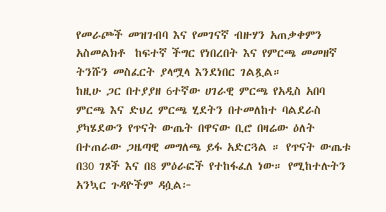የመራጮች መዝገብባ እና የመገናኛ ብዙሃን አጠቃቀምን አስመልክቶ  ከፍተኛ ችግር የነበረበት እና የምርጫ መመዘኛ ትንሹን መስፈርት ያላሟላ እንደነበር ገልጿል።
ከዚሁ ጋር በተያያዘ 6ተኛው ሀገራዊ ምርጫ የአዲስ አበባ ምርጫ እና ድህረ ምርጫ ሂደትን በተመለከተ ባልደራስ ያካሄደውን የጥናት ውጤት በዋናው ቢሮ በዛሬው ዕለት በተጠራው ጋዜጣዊ መግለጫ ይፋ አድርጓል ። የጥናት ውጤቱ በ30 ገጾች እና በ8 ምዕራፎች የተከፋፈለ ነው። የሚከተሉትን አንኳር ጉዳዮችም ዳሷል፦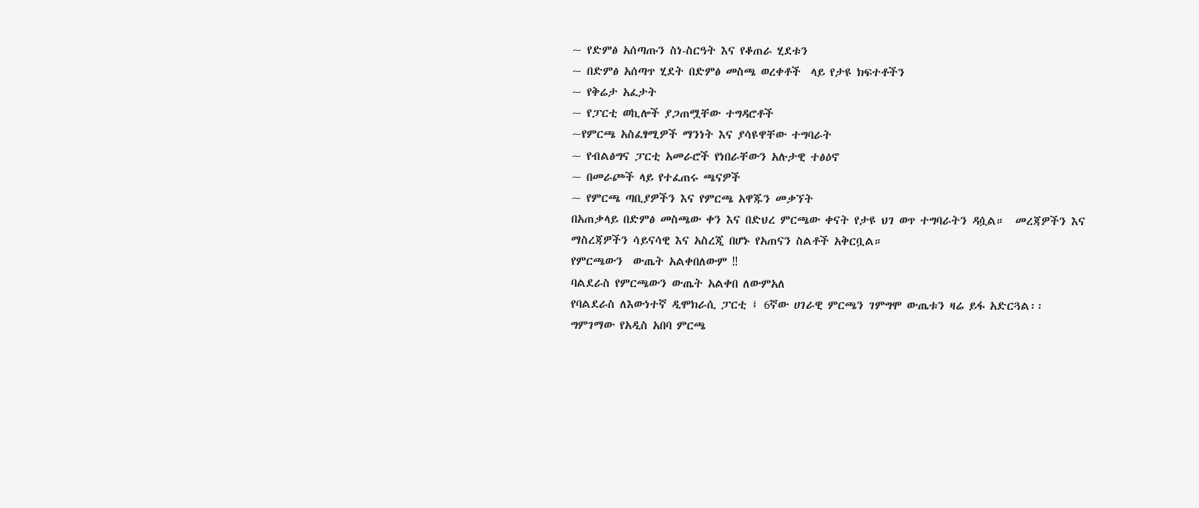~ የድምፅ አሰጣጡን ስነ-ስርዓት እና የቆጠራ ሂደቱን
~ በድምፅ አሰጣጥ ሂደት በድምፅ መስጫ ወረቀቶች  ላይ የታዩ ክፍተቶችን
~ የቅሬታ አፈታት
~ የፓርቲ ወኪሎች ያጋጠሟቸው ተግዳሮቶች
~የምርጫ አስፈፃሚዎች ማንነት እና ያሳዩዋቸው ተግባራት
~ የብልፅግና ፓርቲ አመራሮች የነበራቸውን አሉታዊ ተፅዕኖ
~ በመራጮች ላይ የተፈጠሩ ጫናዎች
~ የምርጫ ጣቢያዎችን እና የምርጫ አዋጁን መቃኘት
በአጠቃላይ በድምፅ መስጫው ቀን እና በድህረ ምርጫው ቀናት የታዩ ህገ ወጥ ተግባራትን ዳሷል።  መረጃዎችን እና ማስረጃዎችን ሳይናሳዊ እና አስረጂ በሆኑ የአጠናን ስልቶች አቅርቧል።
የምርጫውን  ውጤት አልቀበለውም ‼
ባልደራስ የምርጫውን ውጤት አልቀበ ለውምአለ
የባልደራስ ለእውነተኛ ዲሞክራሲ ፓርቲ ፤ 6ኛው ሀገራዊ ምርጫን ገምግሞ ውጤቱን ዛሬ ይፋ አድርጓል፡፡
ግምገማው የአዲስ አበባ ምርጫ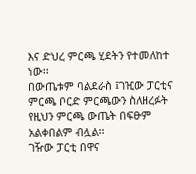እና ድህረ ምርጫ ሂደትን የተመለከተ ነው፡፡
በውጤቱም ባልደራስ ፤ገዢው ፓርቲና ምርጫ ቦርድ ምርጫውን ስለዘረፉት የዚህን ምርጫ ውጤት በፍፁም አልቀበልም ብሏል፡፡
ገዥው ፓርቲ በዋና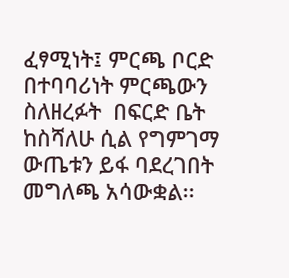ፈፃሚነት፤ ምርጫ ቦርድ በተባባሪነት ምርጫውን ስለዘረፉት  በፍርድ ቤት ከስሻለሁ ሲል የግምገማ ውጤቱን ይፋ ባደረገበት መግለጫ አሳውቋል፡፡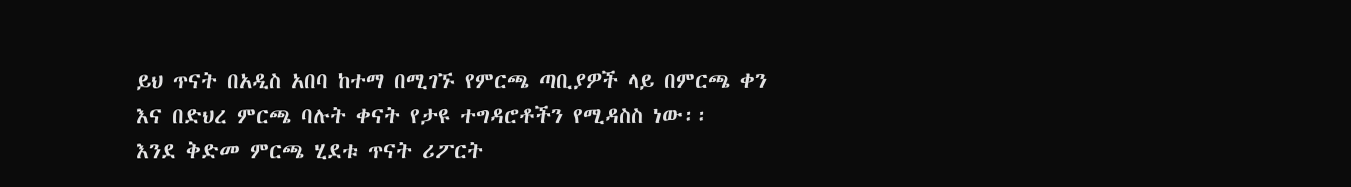ይህ ጥናት በአዲስ አበባ ከተማ በሚገኙ የምርጫ ጣቢያዎች ላይ በምርጫ ቀን እና በድህረ ምርጫ ባሉት ቀናት የታዩ ተግዳሮቶችን የሚዳስስ ነው፡፡
እንደ ቅድመ ምርጫ ሂደቱ ጥናት ሪፖርት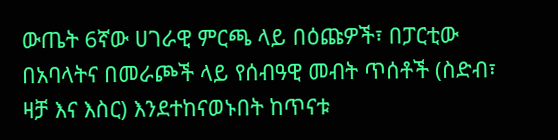ውጤት 6ኛው ሀገራዊ ምርጫ ላይ በዕጩዎች፣ በፓርቲው በአባላትና በመራጮች ላይ የሰብዓዊ መብት ጥሰቶች (ስድብ፣ ዛቻ እና እስር) እንደተከናወኑበት ከጥናቱ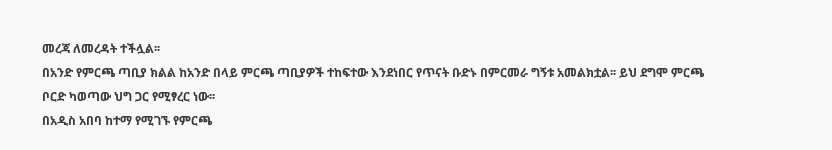መረጃ ለመረዳት ተችሏል፡፡
በአንድ የምርጫ ጣቢያ ክልል ከአንድ በላይ ምርጫ ጣቢያዎች ተከፍተው እንደነበር የጥናት ቡድኑ በምርመራ ግኝቱ አመልክቷል፡፡ ይህ ደግሞ ምርጫ ቦርድ ካወጣው ህግ ጋር የሚፃረር ነው፡፡
በአዲስ አበባ ከተማ የሚገኙ የምርጫ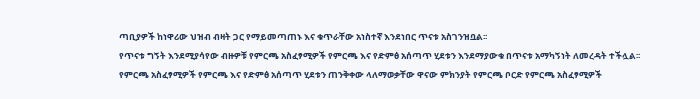ጣቢያዎች ከነዋሪው ህዝብ ብዛት ጋር የማይመጣጠኑ እና ቁጥራቸው አነስተኛ እንደነበር ጥናቱ አስገንዝቧል፡፡
የጥናቱ ግኝት እንደሚያሳየው ብዙዎቹ የምርጫ አስፈፃሚዎች የምርጫ እና የድምፅ አሰጣጥ ሂደቱን እንደማያውቁ በጥናቱ አማካኝነት ለመረዳት ተችሏል፡፡
የምርጫ አስፈፃሚዎች የምርጫ እና የድምፅ አሰጣጥ ሂደቱን ጠንቅቀው ላለማወቃቸው ዋናው ምክንያት የምርጫ ቦርድ የምርጫ አስፈፃሚዎች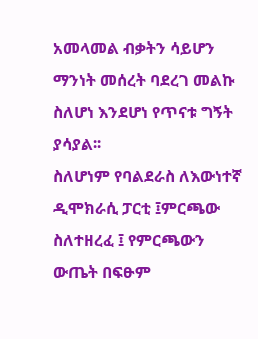አመላመል ብቃትን ሳይሆን ማንነት መሰረት ባደረገ መልኩ ስለሆነ እንደሆነ የጥናቱ ግኝት ያሳያል፡፡
ስለሆነም የባልደራስ ለእውነተኛ ዲሞክራሲ ፓርቲ ፤ምርጫው ስለተዘረፈ ፤ የምርጫውን ውጤት በፍፁም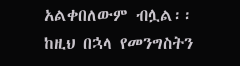አልቀበለውም ብሏል፡፡
ከዚህ በኋላ የመንግስትን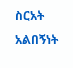ስርአት አልበኝነት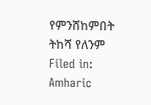የምንሸከምበት ትከሻ የለንም
Filed in: Amharic